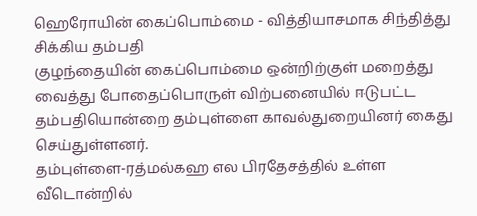ஹெரோயின் கைப்பொம்மை - வித்தியாசமாக சிந்தித்து சிக்கிய தம்பதி
குழந்தையின் கைப்பொம்மை ஒன்றிற்குள் மறைத்து வைத்து போதைப்பொருள் விற்பனையில் ஈடுபட்ட தம்பதியொன்றை தம்புள்ளை காவல்துறையினர் கைது செய்துள்ளனர்.
தம்புள்ளை-ரத்மல்கஹ எல பிரதேசத்தில் உள்ள வீடொன்றில்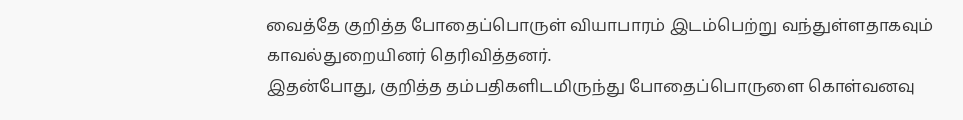வைத்தே குறித்த போதைப்பொருள் வியாபாரம் இடம்பெற்று வந்துள்ளதாகவும் காவல்துறையினர் தெரிவித்தனர்.
இதன்போது, குறித்த தம்பதிகளிடமிருந்து போதைப்பொருளை கொள்வனவு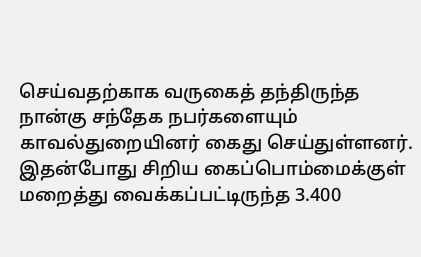செய்வதற்காக வருகைத் தந்திருந்த நான்கு சந்தேக நபர்களையும் காவல்துறையினர் கைது செய்துள்ளனர்.
இதன்போது சிறிய கைப்பொம்மைக்குள் மறைத்து வைக்கப்பட்டிருந்த 3.400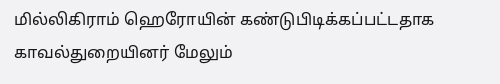மில்லிகிராம் ஹெரோயின் கண்டுபிடிக்கப்பட்டதாக காவல்துறையினர் மேலும்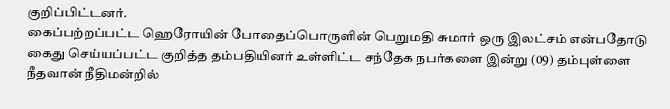குறிப்பிட்டனர்.
கைப்பற்றப்பட்ட ஹெரோயின் போதைப்பொருளின் பெறுமதி சுமார் ஒரு இலட்சம் என்பதோடு கைது செய்யப்பட்ட குறித்த தம்பதியினர் உள்ளிட்ட சந்தேக நபர்களை இன்று (09) தம்புள்ளை நீதவான் நீதிமன்றில்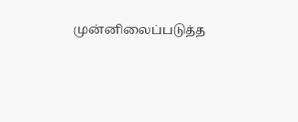முன்னிலைப்படுத்த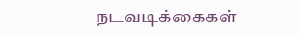நடவடிக்கைகள்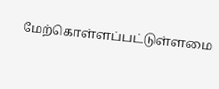மேற்கொள்ளப்பட்டுள்ளமை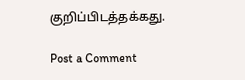குறிப்பிடத்தக்கது.

Post a Comment